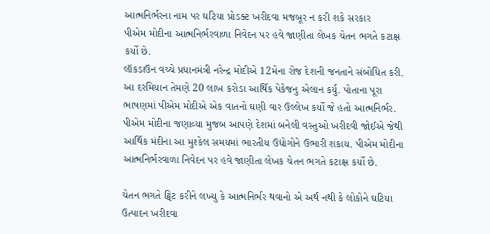આત્મનિર્ભરના નામ પર ઘટિયા પ્રોડક્ટ ખરીદવા મજબૂર ન કરી શકે સરકાર
પીએમ મોદીના આત્મનિર્ભરવાળા નિવેદન પર હવે જાણીતા લેખક ચેતન ભગતે કટાક્ષ કર્યો છે.
લૉકડાઉન વચ્ચે પ્રધાનમંત્રી નરેન્દ્ર મોદીએ 12મેના રોજ દેશની જનતાને સંબોધિત કરી. આ દરમિયાન તેમણે 20 લાખ કરોડા આર્થિક પેકેજનુ એલાન કર્યુ. પોતાના પૂરા ભાષણમાં પીએમ મોદીએ એક વાતનો ઘણી વાર ઉલ્લેખ કર્યો જે હતો આત્મનિર્ભર. પીએમ મોદીના જણાવ્યા મુજબ આપણે દેશમાં બનેલી વસ્તુઓ ખરીદવી જોઈએ જેથી આર્થિક મંદીના આ મુશ્કેલ સમયમાં ભારતીય ઉદ્યોગોને ઉભારી શકાય. પીએમ મોદીના આત્મનિર્ભરવાળા નિવેદન પર હવે જાણીતા લેખક ચેતન ભગતે કટાક્ષ કર્યો છે.

ચેતન ભગતે ટ્વિટ કરીને લખ્યુ કે આત્મનિર્ભર થવાનો એ અર્થ નથી કે લોકોને ઘટિયા ઉત્પાદન ખરીદવા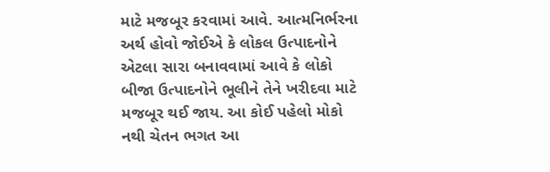માટે મજબૂર કરવામાં આવે. આત્મનિર્ભરના અર્થ હોવો જોઈએ કે લોકલ ઉત્પાદનોને એટલા સારા બનાવવામાં આવે કે લોકો બીજા ઉત્પાદનોને ભૂલીને તેને ખરીદવા માટે મજબૂર થઈ જાય. આ કોઈ પહેલો મોકો નથી ચેતન ભગત આ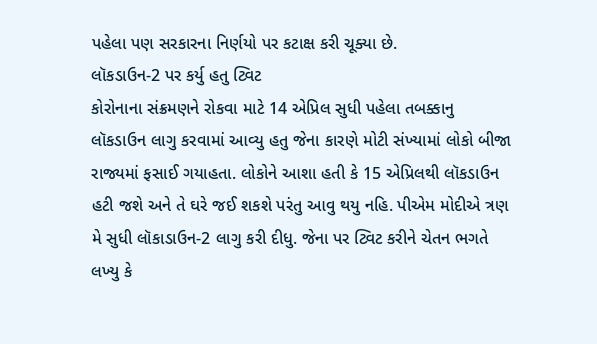પહેલા પણ સરકારના નિર્ણયો પર કટાક્ષ કરી ચૂક્યા છે.
લૉકડાઉન-2 પર કર્યુ હતુ ટ્વિટ
કોરોનાના સંક્રમણને રોકવા માટે 14 એપ્રિલ સુધી પહેલા તબક્કાનુ લૉકડાઉન લાગુ કરવામાં આવ્યુ હતુ જેના કારણે મોટી સંખ્યામાં લોકો બીજા રાજ્યમાં ફસાઈ ગયાહતા. લોકોને આશા હતી કે 15 એપ્રિલથી લૉકડાઉન હટી જશે અને તે ઘરે જઈ શકશે પરંતુ આવુ થયુ નહિ. પીએમ મોદીએ ત્રણ મે સુધી લૉકાડાઉન-2 લાગુ કરી દીધુ. જેના પર ટ્વિટ કરીને ચેતન ભગતે લખ્યુ કે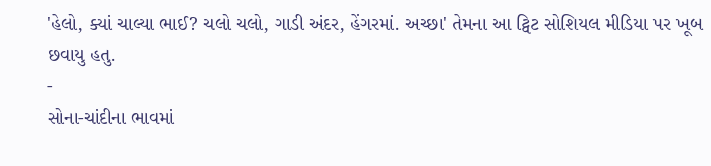'હેલો, ક્યાં ચાલ્યા ભાઈ? ચલો ચલો, ગાડી અંદર, હેંગરમાં. અચ્છા' તેમના આ ટ્વિટ સોશિયલ મીડિયા પર ખૂબ છવાયુ હતુ.
-
સોના-ચાંદીના ભાવમાં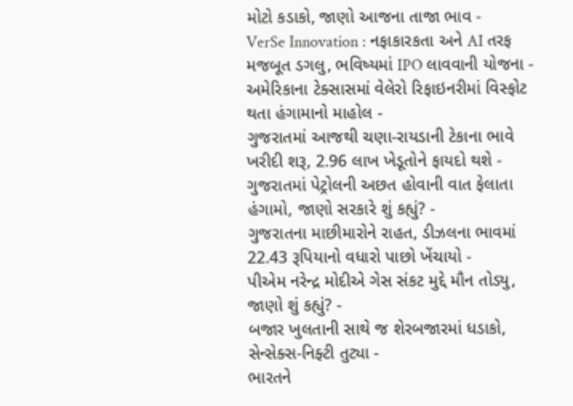મોટો કડાકો, જાણો આજના તાજા ભાવ -
VerSe Innovation : નફાકારકતા અને AI તરફ મજબૂત ડગલુ, ભવિષ્યમાં IPO લાવવાની યોજના -
અમેરિકાના ટેક્સાસમાં વેલેરો રિફાઇનરીમાં વિસ્ફોટ થતા હંગામાનો માહોલ -
ગુજરાતમાં આજથી ચણા-રાયડાની ટેકાના ભાવે ખરીદી શરૂ, 2.96 લાખ ખેડૂતોને ફાયદો થશે -
ગુજરાતમાં પેટ્રોલની અછત હોવાની વાત ફેલાતા હંગામો, જાણો સરકારે શું કહ્યું? -
ગુજરાતના માછીમારોને રાહત, ડીઝલના ભાવમાં 22.43 રૂપિયાનો વધારો પાછો ખેંચાયો -
પીએમ નરેન્દ્ર મોદીએ ગેસ સંકટ મુદ્દે મૌન તોડ્યુ, જાણો શું કહ્યું? -
બજાર ખુલતાની સાથે જ શેરબજારમાં ધડાકો, સેન્સેક્સ-નિફ્ટી તુટ્યા -
ભારતને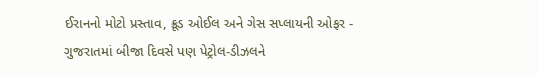ઈરાનનો મોટો પ્રસ્તાવ, ક્રૂડ ઓઈલ અને ગેસ સપ્લાયની ઓફર -
ગુજરાતમાં બીજા દિવસે પણ પેટ્રોલ-ડીઝલને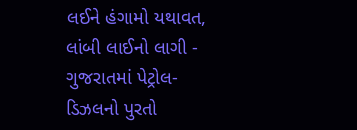લઈને હંગામો યથાવત, લાંબી લાઈનો લાગી -
ગુજરાતમાં પેટ્રોલ-ડિઝલનો પુરતો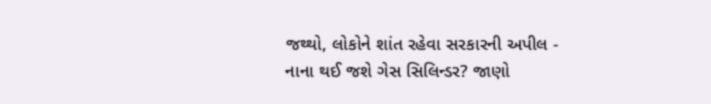જથ્થો, લોકોને શાંત રહેવા સરકારની અપીલ -
નાના થઈ જશે ગેસ સિલિન્ડર? જાણો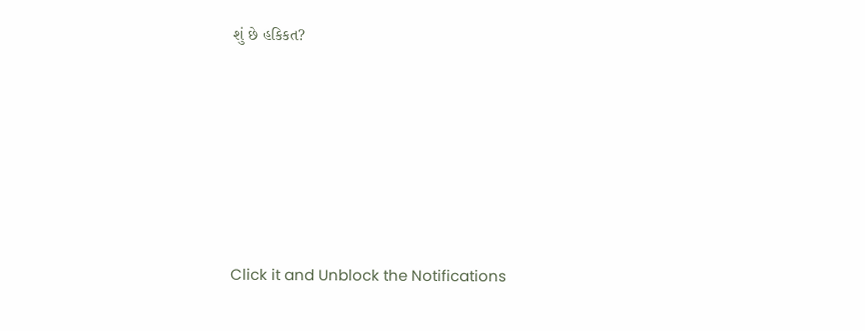શું છે હકિકત?







Click it and Unblock the Notifications